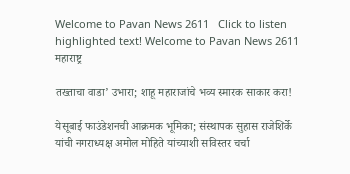Welcome to Pavan News 2611   Click to listen highlighted text! Welcome to Pavan News 2611
महाराष्ट्र

तख्ताचा वाडा’ उभारा; शाहू महाराजांचे भव्य स्मारक साकार करा!

येसूबाई फाउंडेशनची आक्रमक भूमिका; संस्थापक सुहास राजेशिर्के यांची नगराध्यक्ष अमोल मोहिते यांच्याशी सविस्तर चर्चा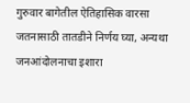गुरुवार बागेतील ऐतिहासिक वारसा जतनासाठी तातडीने निर्णय घ्या, अन्यथा जनआंदोलनाचा इशारा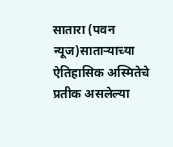सातारा (पवन न्यूज)साताऱ्याच्या ऐतिहासिक अस्मितेचे प्रतीक असलेल्या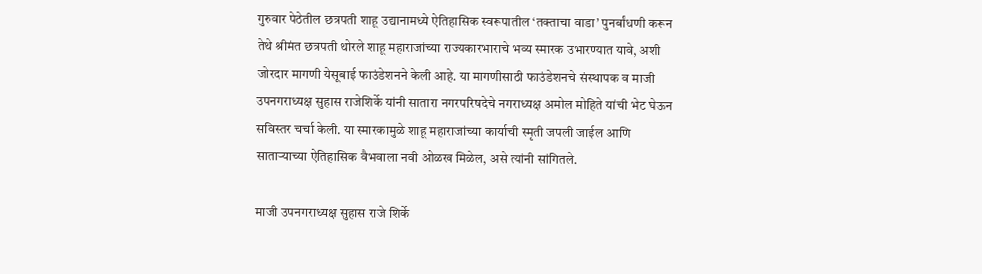गुरुवार पेठेतील छत्रपती शाहू उद्यानामध्ये ऐतिहासिक स्वरूपातील ‘तक्ताचा वाडा’ पुनर्बांधणी करून तेथे श्रीमंत छत्रपती थोरले शाहू महाराजांच्या राज्यकारभाराचे भव्य स्मारक उभारण्यात यावे, अशी जोरदार मागणी येसूबाई फाउंडेशनने केली आहे. या मागणीसाठी फाउंडेशनचे संस्थापक व माजी उपनगराध्यक्ष सुहास राजेशिर्के यांनी सातारा नगरपरिषदेचे नगराध्यक्ष अमोल मोहिते यांची भेट घेऊन सविस्तर चर्चा केली. या स्मारकामुळे शाहू महाराजांच्या कार्याची स्मृती जपली जाईल आणि साताऱ्याच्या ऐतिहासिक वैभवाला नवी ओळख मिळेल, असे त्यांनी सांगितले.

माजी उपनगराध्यक्ष सुहास राजे शिर्के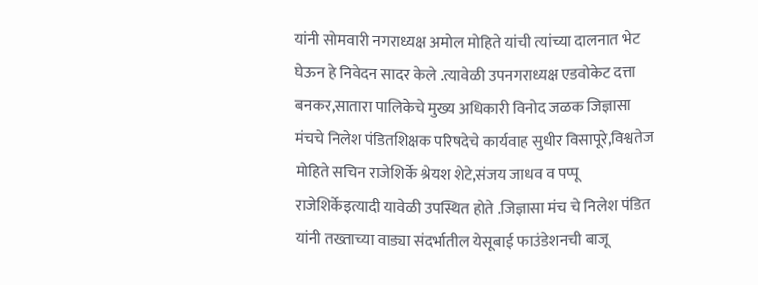यांनी सोमवारी नगराध्यक्ष अमोल मोहिते यांची त्यांच्या दालनात भेट घेऊन हे निवेदन सादर केले .त्यावेळी उपनगराध्यक्ष एडवोकेट दत्ता बनकर,सातारा पालिकेचे मुख्य अधिकारी विनोद जळक जिज्ञासा मंचचे निलेश पंडितशिक्षक परिषदेचे कार्यवाह सुधीर विसापूरे,विश्वतेज मोहिते सचिन राजेशिर्के श्रेयश शेटे,संजय जाधव व पप्पू राजेशिर्केइत्यादी यावेळी उपस्थित होते .जिज्ञासा मंच चे निलेश पंडित यांनी तख्ताच्या वाड्या संदर्भातील येसूबाई फाउंडेशनची बाजू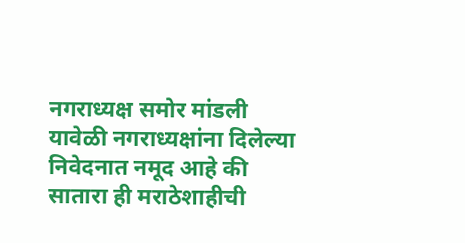नगराध्यक्ष समोर मांडली यावेळी नगराध्यक्षांना दिलेल्या निवेदनात नमूद आहे की सातारा ही मराठेशाहीची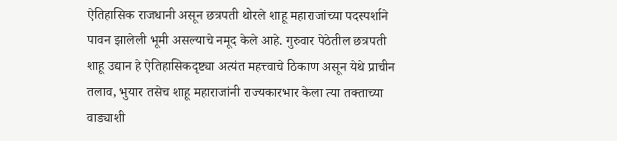ऐतिहासिक राजधानी असून छत्रपती थोरले शाहू महाराजांच्या पदस्पर्शाने पावन झालेली भूमी असल्याचे नमूद केले आहे. गुरुवार पेठेतील छत्रपती शाहू उद्यान हे ऐतिहासिकदृष्ट्या अत्यंत महत्त्वाचे ठिकाण असून येथे प्राचीन तलाव, भुयार तसेच शाहू महाराजांनी राज्यकारभार केला त्या तक्ताच्या वाड्याशी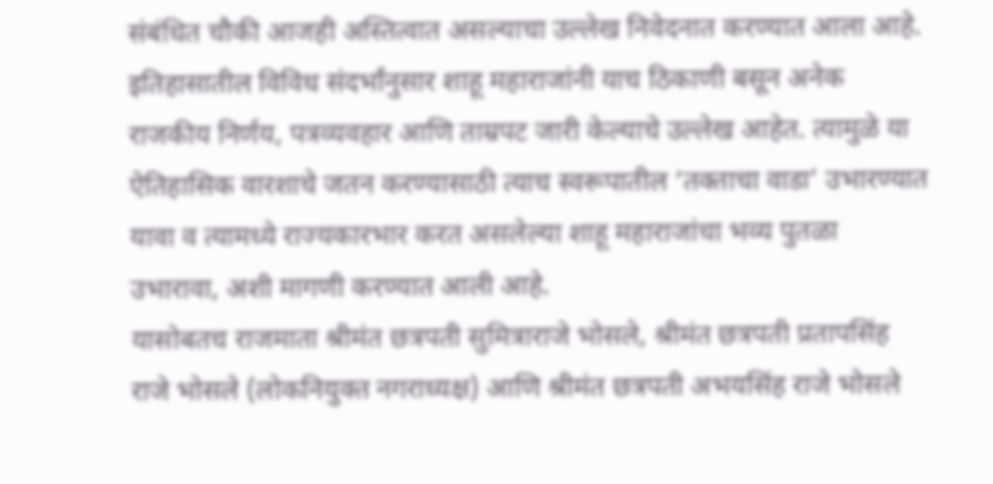संबंधित चौकी आजही अस्तित्वात असल्याचा उल्लेख निवेदनात करण्यात आला आहे.
इतिहासातील विविध संदर्भांनुसार शाहू महाराजांनी याच ठिकाणी बसून अनेक राजकीय निर्णय, पत्रव्यवहार आणि ताम्रपट जारी केल्याचे उल्लेख आहेत. त्यामुळे या ऐतिहासिक वारशाचे जतन करण्यासाठी त्याच स्वरूपातील ‘तक्ताचा वाडा’ उभारण्यात यावा व त्यामध्ये राज्यकारभार करत असलेल्या शाहू महाराजांचा भव्य पुतळा उभारावा, अशी मागणी करण्यात आली आहे.
यासोबतच राजमाता श्रीमंत छत्रपती सुमित्राराजे भोसले, श्रीमंत छत्रपती प्रतापसिंह राजे भोसले (लोकनियुक्त नगराध्यक्ष) आणि श्रीमंत छत्रपती अभयसिंह राजे भोसले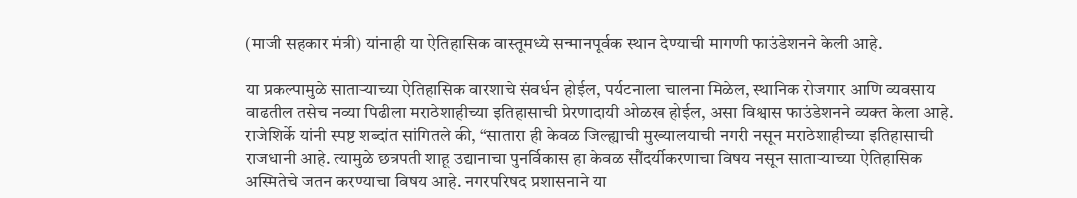(माजी सहकार मंत्री) यांनाही या ऐतिहासिक वास्तूमध्ये सन्मानपूर्वक स्थान देण्याची मागणी फाउंडेशनने केली आहे.

या प्रकल्पामुळे साताऱ्याच्या ऐतिहासिक वारशाचे संवर्धन होईल, पर्यटनाला चालना मिळेल, स्थानिक रोजगार आणि व्यवसाय वाढतील तसेच नव्या पिढीला मराठेशाहीच्या इतिहासाची प्रेरणादायी ओळख होईल, असा विश्वास फाउंडेशनने व्यक्त केला आहे.
राजेशिर्के यांनी स्पष्ट शब्दांत सांगितले की, “सातारा ही केवळ जिल्ह्याची मुख्यालयाची नगरी नसून मराठेशाहीच्या इतिहासाची राजधानी आहे. त्यामुळे छत्रपती शाहू उद्यानाचा पुनर्विकास हा केवळ सौंदर्यीकरणाचा विषय नसून साताऱ्याच्या ऐतिहासिक अस्मितेचे जतन करण्याचा विषय आहे. नगरपरिषद प्रशासनाने या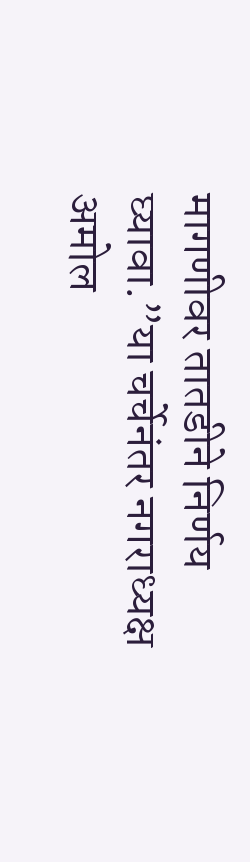मागणीवर तातडीने निर्णय घ्यावा.”या चर्चेनंतर नगराध्यक्ष अमोल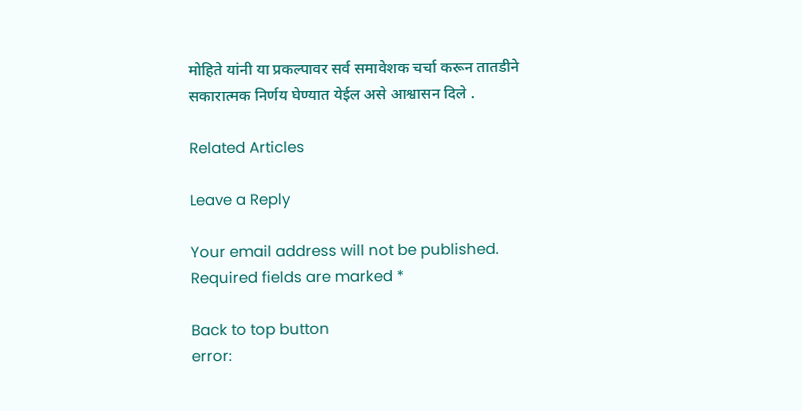मोहिते यांनी या प्रकल्पावर सर्व समावेशक चर्चा करून तातडीने सकारात्मक निर्णय घेण्यात येईल असे आश्वासन दिले .

Related Articles

Leave a Reply

Your email address will not be published. Required fields are marked *

Back to top button
error: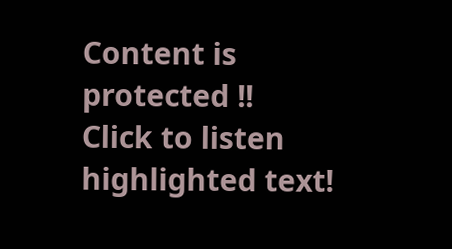Content is protected !!
Click to listen highlighted text!